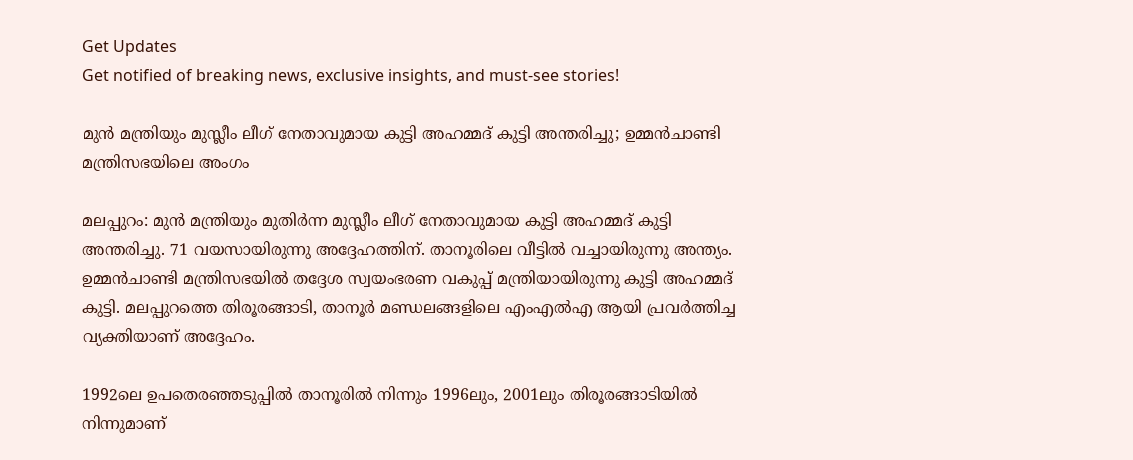Get Updates
Get notified of breaking news, exclusive insights, and must-see stories!

മുൻ മന്ത്രിയും മുസ്ലീം ലീഗ് നേതാവുമായ കുട്ടി അഹമ്മദ് കുട്ടി അന്തരിച്ചു; ഉമ്മൻചാണ്ടി മന്ത്രിസഭയിലെ അംഗം

മലപ്പുറം: മുൻ മന്ത്രിയും മുതിർന്ന മുസ്ലീം ലീഗ് നേതാവുമായ കുട്ടി അഹമ്മദ് കുട്ടി അന്തരിച്ചു. 71 വയസായിരുന്നു അദ്ദേഹത്തിന്. താനൂരിലെ വീട്ടിൽ വച്ചായിരുന്നു അന്ത്യം. ഉമ്മൻചാണ്ടി മന്ത്രിസഭയിൽ തദ്ദേശ സ്വയംഭരണ വകുപ്പ് മന്ത്രിയായിരുന്നു കുട്ടി അഹമ്മദ് കുട്ടി. മലപ്പുറത്തെ തിരൂരങ്ങാടി, താനൂർ മണ്ഡലങ്ങളിലെ എംഎൽഎ ആയി പ്രവർത്തിച്ച വ്യക്തിയാണ് അദ്ദേഹം.

1992ലെ ഉപതെരഞ്ഞടുപ്പിൽ താനൂരിൽ നിന്നും 1996ലും, 2001ലും തിരൂരങ്ങാടിയിൽ നിന്നുമാണ്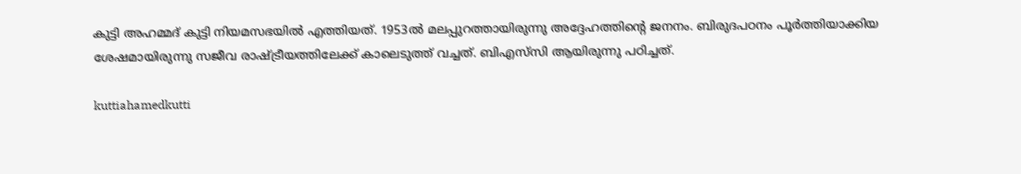കുട്ടി അഹമ്മദ് കുട്ടി നിയമസഭയിൽ എത്തിയത്. 1953ൽ മലപ്പുറത്തായിരുന്നു അദ്ദേഹത്തിന്റെ ജനനം. ബിരുദപഠനം പൂർത്തിയാക്കിയ ശേഷമായിരുന്നു സജീവ രാഷ്ട്രീയത്തിലേക്ക് കാലെടുത്ത് വച്ചത്. ബിഎസ്‌സി ആയിരുന്നു പഠിച്ചത്.

kuttiahamedkutti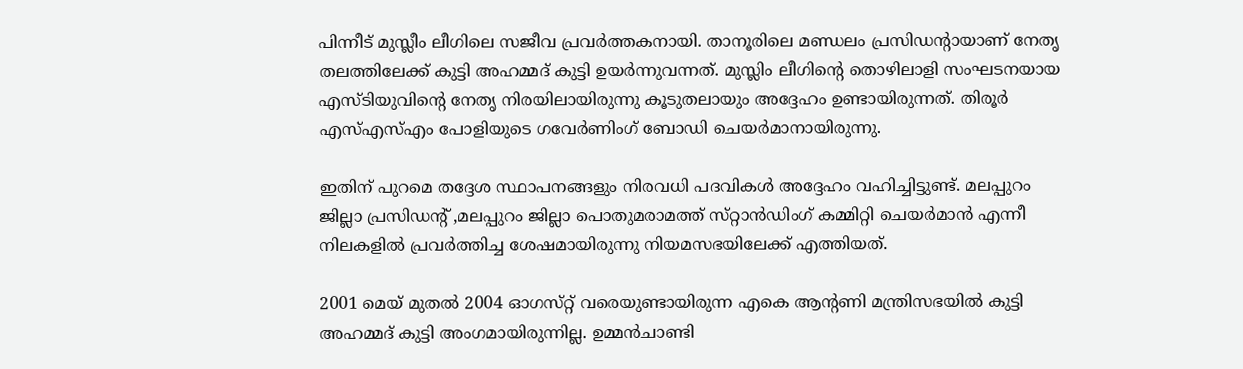പിന്നീട് മുസ്ലീം ലീഗിലെ സജീവ പ്രവർത്തകനായി. താനൂരിലെ മണ്ഡലം പ്രസിഡന്റായാണ് നേതൃ തലത്തിലേക്ക് കുട്ടി അഹമ്മദ് കുട്ടി ഉയർന്നുവന്നത്. മുസ്ലിം ലീഗിന്റെ തൊഴിലാളി സംഘടനയായ എസ്‌ടിയുവിന്റെ നേതൃ നിരയിലായിരുന്നു കൂടുതലായും അദ്ദേഹം ഉണ്ടായിരുന്നത്. തിരൂർ എസ്എസ്എം പോളിയുടെ ഗവേർണിംഗ് ബോഡി ചെയർമാനായിരുന്നു.

ഇതിന് പുറമെ തദ്ദേശ സ്ഥാപനങ്ങളും നിരവധി പദവികൾ അദ്ദേഹം വഹിച്ചിട്ടുണ്ട്. മലപ്പുറം ജില്ലാ പ്രസിഡന്റ് ,മലപ്പുറം ജില്ലാ പൊതുമരാമത്ത് സ്‌റ്റാൻഡിംഗ് കമ്മിറ്റി ചെയർമാൻ എന്നീ നിലകളിൽ പ്രവർത്തിച്ച ശേഷമായിരുന്നു നിയമസഭയിലേക്ക് എത്തിയത്.

2001 മെയ് മുതൽ 2004 ഓഗസ്‌റ്റ് വരെയുണ്ടായിരുന്ന എകെ ആന്റണി മന്ത്രിസഭയിൽ കുട്ടി അഹമ്മദ് കുട്ടി അംഗമായിരുന്നില്ല. ഉമ്മൻ‌ചാണ്ടി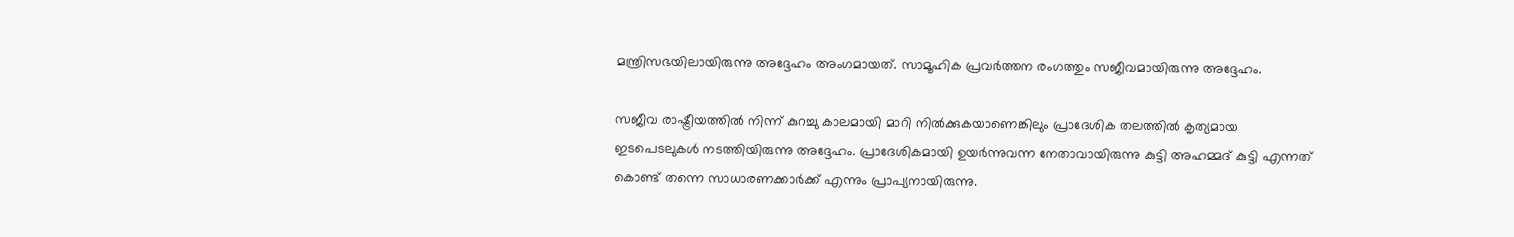മന്ത്രിസഭയിലായിരുന്നു അദ്ദേഹം അംഗമായത്. സാമൂഹിക പ്രവർത്തന രംഗത്തും സജീവമായിരുന്നു അദ്ദേഹം.

സജീവ രാഷ്ട്രീയത്തിൽ നിന്ന് കുറച്ചു കാലമായി മാറി നിൽക്കുകയാണെങ്കിലും പ്രാദേശിക തലത്തിൽ കൃത്യമായ ഇടപെടലുകൾ നടത്തിയിരുന്നു അദ്ദേഹം. പ്രാദേശികമായി ഉയർന്നുവന്ന നേതാവായിരുന്നു കുട്ടി അഹമ്മദ് കുട്ടി എന്നത് കൊണ്ട് തന്നെ സാധാരണക്കാർക്ക് എന്നും പ്രാപ്യനായിരുന്നു.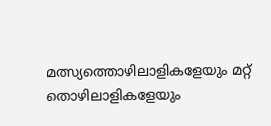മത്സ്യത്തൊഴിലാളികളേയും മറ്റ് തൊഴിലാളികളേയും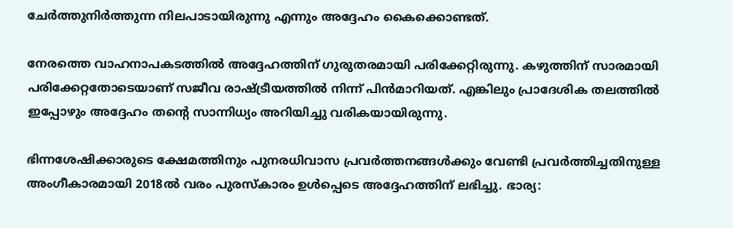ചേർത്തുനിർത്തുന്ന നിലപാടായിരുന്നു എന്നും അദ്ദേഹം കൈക്കൊണ്ടത്.

നേരത്തെ വാഹനാപകടത്തിൽ അദ്ദേഹത്തിന് ഗുരുതരമായി പരിക്കേറ്റിരുന്നു. കഴുത്തിന് സാരമായി പരിക്കേറ്റതോടെയാണ് സജീവ രാഷ്ട്രീയത്തിൽ നിന്ന് പിൻമാറിയത്. എങ്കിലും പ്രാദേശിക തലത്തിൽ ഇപ്പോഴും അദ്ദേഹം തന്റെ സാന്നിധ്യം അറിയിച്ചു വരികയായിരുന്നു.

ഭിന്നശേഷിക്കാരുടെ ക്ഷേമത്തിനും പുനരധിവാസ പ്രവർത്തനങ്ങൾക്കും വേണ്ടി പ്രവർത്തിച്ചതിനുള്ള അംഗീകാരമായി 2018ൽ വരം പുരസ്‌കാരം ഉൾപ്പെടെ അദ്ദേഹത്തിന് ലഭിച്ചു. ഭാര്യ: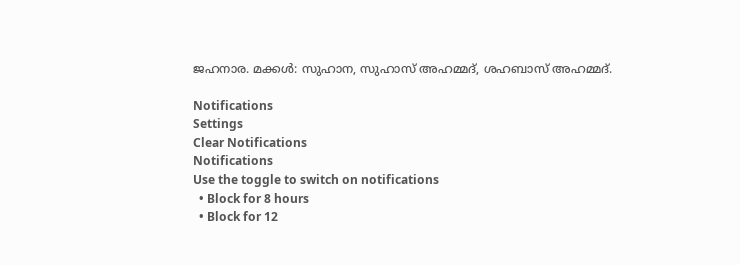ജഹനാര. മക്കള്‍: സുഹാന, സുഹാസ് അഹമ്മദ്, ശഹബാസ് അഹമ്മദ്.

Notifications
Settings
Clear Notifications
Notifications
Use the toggle to switch on notifications
  • Block for 8 hours
  • Block for 12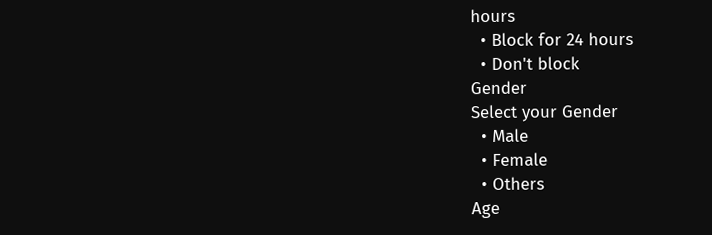hours
  • Block for 24 hours
  • Don't block
Gender
Select your Gender
  • Male
  • Female
  • Others
Age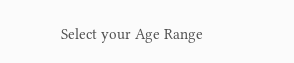Select your Age Range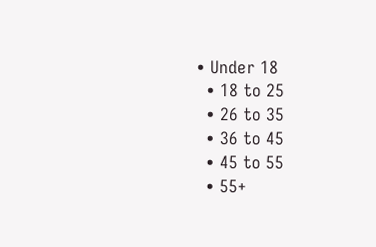• Under 18
  • 18 to 25
  • 26 to 35
  • 36 to 45
  • 45 to 55
  • 55+